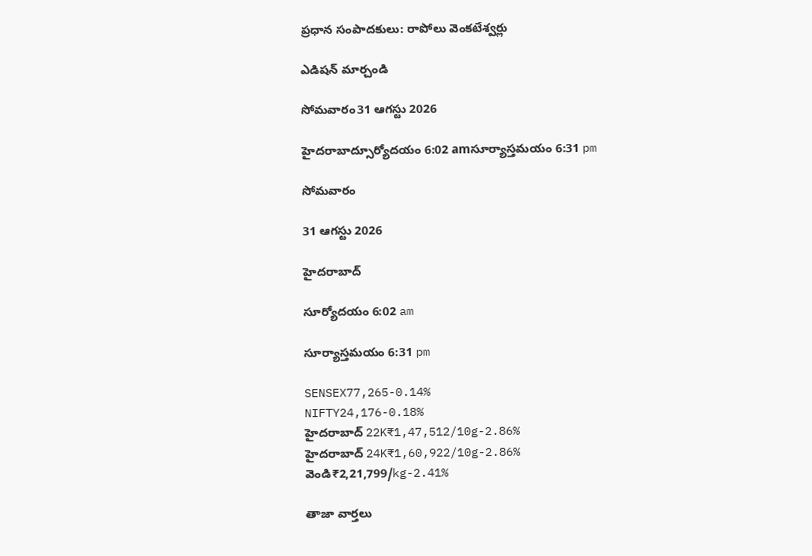ప్రధాన సంపాదకులు: రాపోలు వెంకటేశ్వర్లు

ఎడిషన్ మార్చండి

సోమవారం31 ఆగస్టు 2026

హైదరాబాద్సూర్యోదయం 6:02 amసూర్యాస్తమయం 6:31 pm

సోమవారం

31 ఆగస్టు 2026

హైదరాబాద్

సూర్యోదయం 6:02 am

సూర్యాస్తమయం 6:31 pm

SENSEX77,265-0.14%
NIFTY24,176-0.18%
హైదరాబాద్ 22K₹1,47,512/10g-2.86%
హైదరాబాద్ 24K₹1,60,922/10g-2.86%
వెండి₹2,21,799/kg-2.41%

తాజా వార్తలు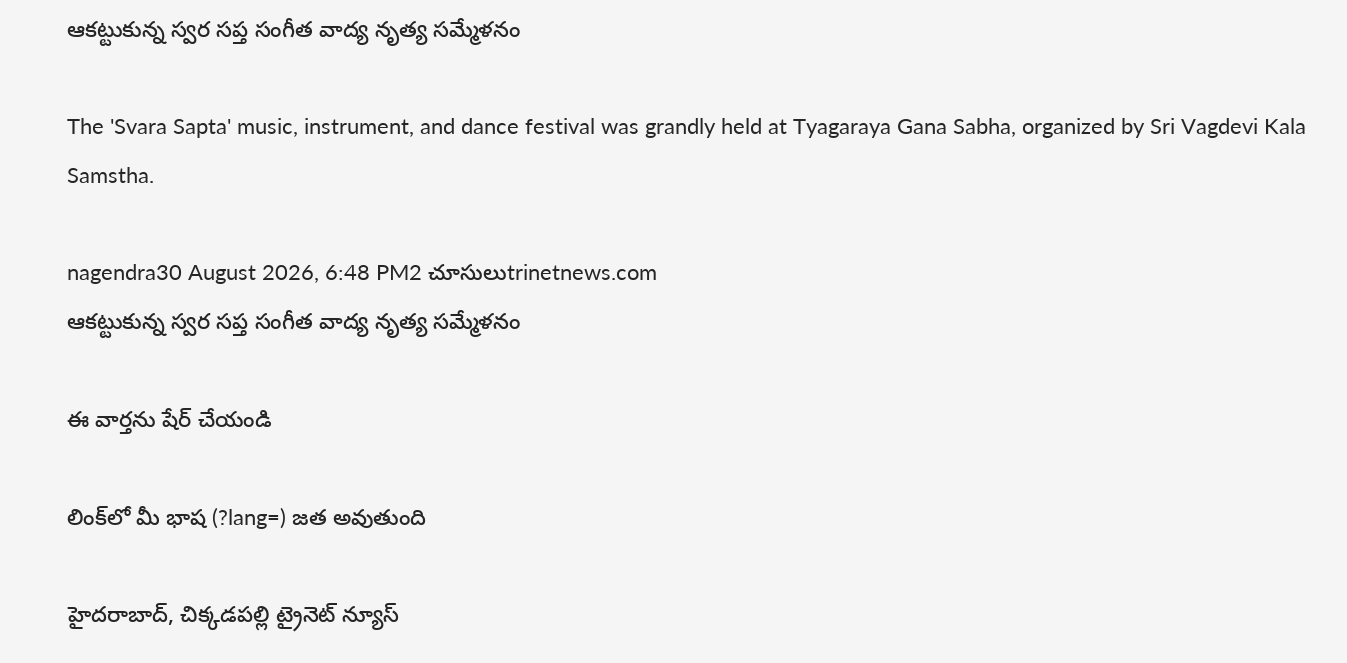ఆకట్టుకున్న స్వర సప్త సంగీత వాద్య నృత్య సమ్మేళనం

The 'Svara Sapta' music, instrument, and dance festival was grandly held at Tyagaraya Gana Sabha, organized by Sri Vagdevi Kala Samstha.

nagendra30 August 2026, 6:48 PM2 చూసులుtrinetnews.com
ఆకట్టుకున్న స్వర సప్త సంగీత వాద్య నృత్య సమ్మేళనం

ఈ వార్తను షేర్ చేయండి

లింక్‌లో మీ భాష (?lang=) జత అవుతుంది

హైదరాబాద్, చిక్కడపల్లి ట్రైనెట్ న్యూస్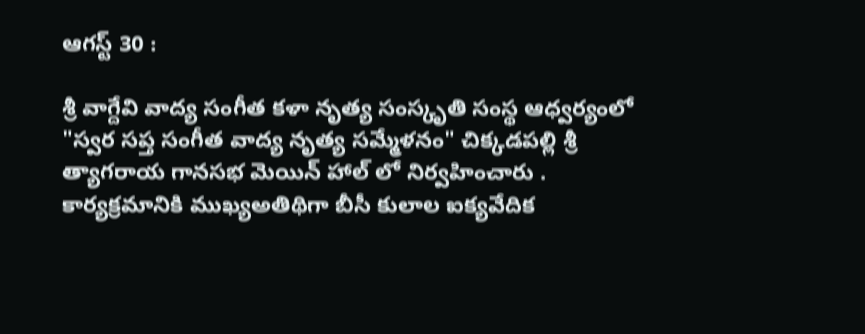ఆగస్ట్ 30 :

శ్రీ వాగ్దేవి వాద్య సంగీత కళా నృత్య సంస్కృతి సంస్థ ఆధ్వర్యంలో "స్వర సప్త సంగీత వాద్య నృత్య సమ్మేళనం" చిక్కడపల్లి శ్రీ త్యాగరాయ గానసభ మెయిన్ హాల్ లో నిర్వహించారు . కార్యక్రమానికి ముఖ్యఅతిథిగా బీసీ కులాల ఐక్యవేదిక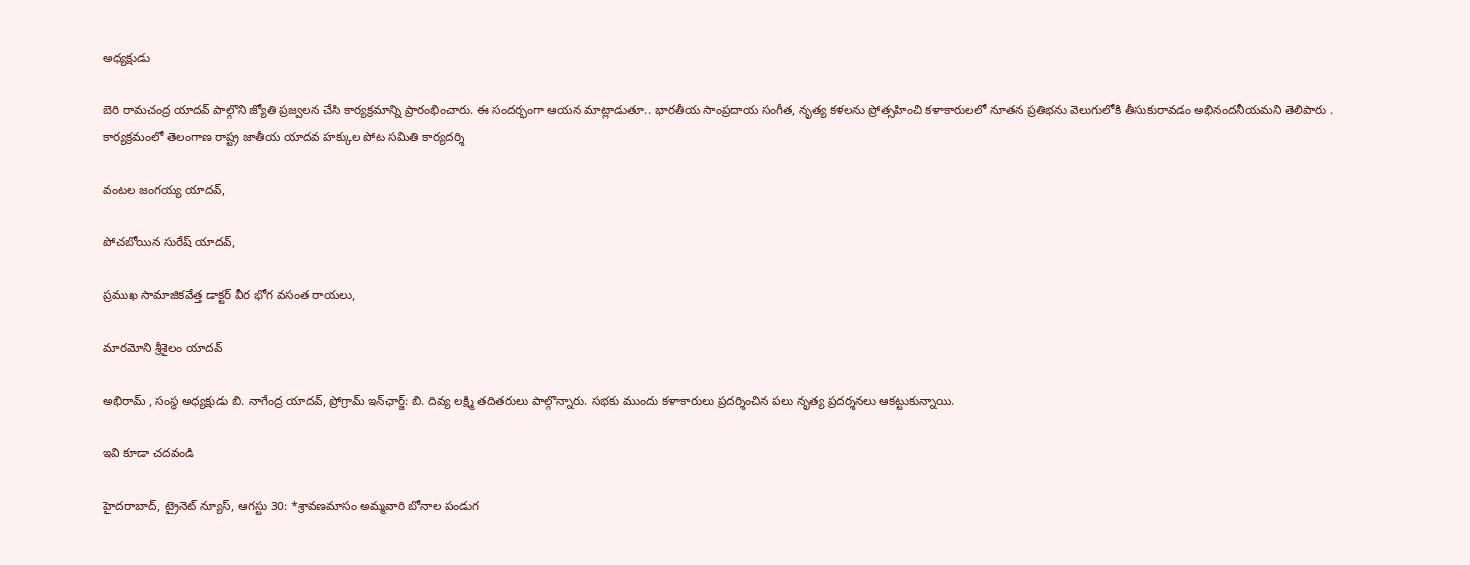అధ్యక్షుడు

బెరి రామచంద్ర యాదవ్ పాల్గొని జ్యోతి ప్రజ్వలన చేసి కార్యక్రమాన్ని ప్రారంభించారు. ఈ సందర్భంగా ఆయన మాట్లాడుతూ.. భారతీయ సాంప్రదాయ సంగీత, నృత్య కళలను ప్రోత్సహించి కళాకారులలో నూతన ప్రతిభను వెలుగులోకి తీసుకురావడం అభినందనీయమని తెలిపారు . కార్యక్రమంలో తెలంగాణ రాష్ట్ర జాతీయ యాదవ హక్కుల పోట సమితి కార్యదర్శి

వంటల జంగయ్య యాదవ్,

పోచబోయిన సురేష్ యాదవ్,

ప్రముఖ సామాజికవేత్త డాక్టర్ వీర భోగ వసంత రాయలు,

మారమోని శ్రీశైలం యాదవ్

అభిరామ్ , సంస్థ అధ్యక్షుడు బి. నాగేంద్ర యాదవ్, ప్రోగ్రామ్ ఇన్‌ఛార్జ్: బి. దివ్య లక్ష్మి తదితరులు పాల్గొన్నారు. సభకు ముందు కళాకారులు ప్రదర్శించిన పలు నృత్య ప్రదర్శనలు ఆకట్టుకున్నాయి.

ఇవి కూడా చదవండి

హైదరాబాద్, ట్రైనెట్ న్యూస్, ఆగస్టు 30: *శ్రావణమాసం అమ్మవారి బోనాల పండుగ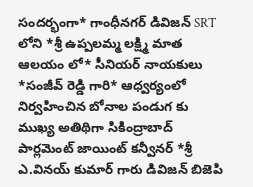సందర్భంగా* గాంధీనగర్ డివిజన్ SRT లోని *శ్రీ ఉప్పలమ్మ లక్ష్మి మాత ఆలయం లో* సీనియర్ నాయకులు *సంజీవ్ రెడ్డి గారి* ఆధ్వర్యంలో నిర్వహించిన బోనాల పండుగ కు ముఖ్య అతిథిగా సికింద్రాబాద్ పార్లమెంట్ జాయింట్ కన్వీనర్ *శ్రీ ఎ.వినయ్ కుమార్ గారు డివిజన్ బిజెపి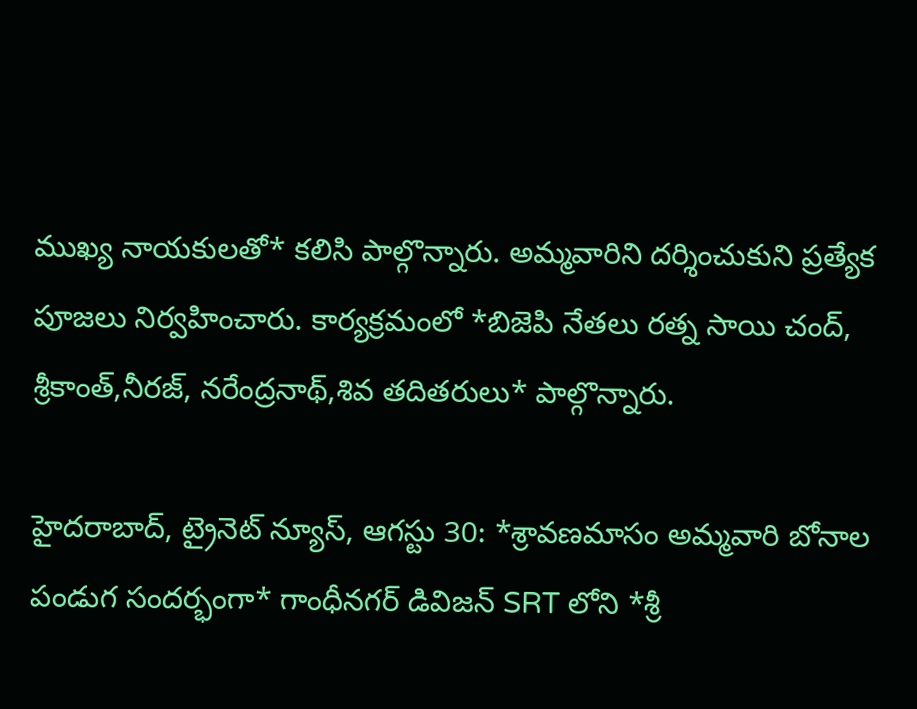ముఖ్య నాయకులతో* కలిసి పాల్గొన్నారు. అమ్మవారిని దర్శించుకుని ప్రత్యేక పూజలు నిర్వహించారు. కార్యక్రమంలో *బిజెపి నేతలు రత్న సాయి చంద్, శ్రీకాంత్,నీరజ్, నరేంద్రనాథ్,శివ తదితరులు* పాల్గొన్నారు.

హైదరాబాద్, ట్రైనెట్ న్యూస్, ఆగస్టు 30: *శ్రావణమాసం అమ్మవారి బోనాల పండుగ సందర్భంగా* గాంధీనగర్ డివిజన్ SRT లోని *శ్రీ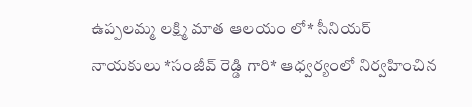ఉప్పలమ్మ లక్ష్మి మాత ఆలయం లో* సీనియర్ నాయకులు *సంజీవ్ రెడ్డి గారి* ఆధ్వర్యంలో నిర్వహించిన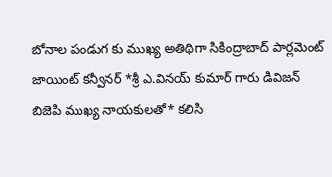బోనాల పండుగ కు ముఖ్య అతిథిగా సికింద్రాబాద్ పార్లమెంట్ జాయింట్ కన్వీనర్ *శ్రీ ఎ.వినయ్ కుమార్ గారు డివిజన్ బిజెపి ముఖ్య నాయకులతో* కలిసి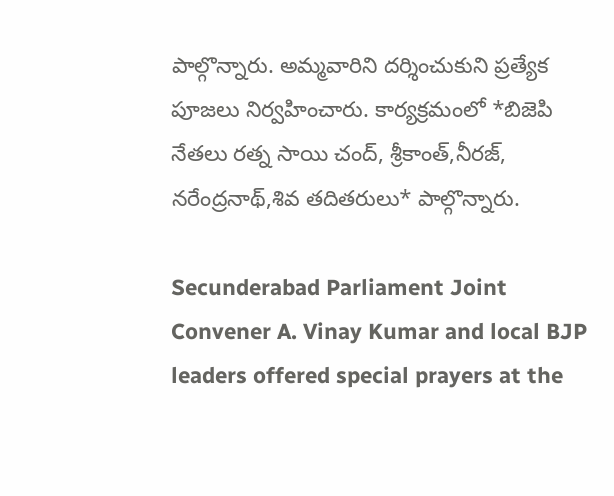పాల్గొన్నారు. అమ్మవారిని దర్శించుకుని ప్రత్యేక పూజలు నిర్వహించారు. కార్యక్రమంలో *బిజెపి నేతలు రత్న సాయి చంద్, శ్రీకాంత్,నీరజ్, నరేంద్రనాథ్,శివ తదితరులు* పాల్గొన్నారు.

Secunderabad Parliament Joint Convener A. Vinay Kumar and local BJP leaders offered special prayers at the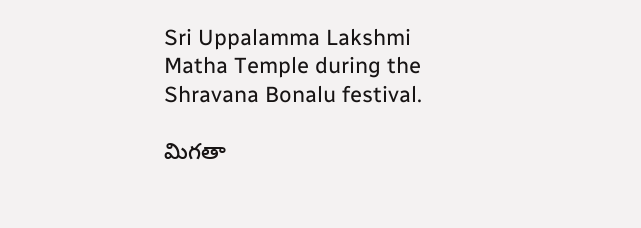Sri Uppalamma Lakshmi Matha Temple during the Shravana Bonalu festival.

మిగతా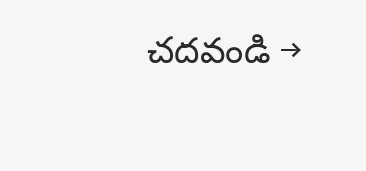చదవండి →